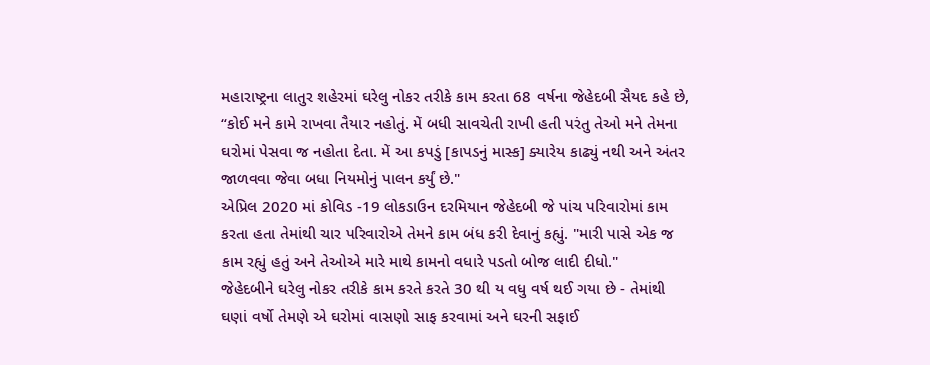મહારાષ્ટ્રના લાતુર શહેરમાં ઘરેલુ નોકર તરીકે કામ કરતા 68 વર્ષના જેહેદબી સૈયદ કહે છે, “કોઈ મને કામે રાખવા તૈયાર નહોતું. મેં બધી સાવચેતી રાખી હતી પરંતુ તેઓ મને તેમના ઘરોમાં પેસવા જ નહોતા દેતા. મેં આ કપડું [કાપડનું માસ્ક] ક્યારેય કાઢ્યું નથી અને અંતર જાળવવા જેવા બધા નિયમોનું પાલન કર્યું છે."
એપ્રિલ 2020 માં કોવિડ -19 લોકડાઉન દરમિયાન જેહેદબી જે પાંચ પરિવારોમાં કામ કરતા હતા તેમાંથી ચાર પરિવારોએ તેમને કામ બંધ કરી દેવાનું કહ્યું. "મારી પાસે એક જ કામ રહ્યું હતું અને તેઓએ મારે માથે કામનો વધારે પડતો બોજ લાદી દીધો."
જેહેદબીને ઘરેલુ નોકર તરીકે કામ કરતે કરતે 30 થી ય વધુ વર્ષ થઈ ગયા છે - તેમાંથી ઘણાં વર્ષો તેમણે એ ઘરોમાં વાસણો સાફ કરવામાં અને ઘરની સફાઈ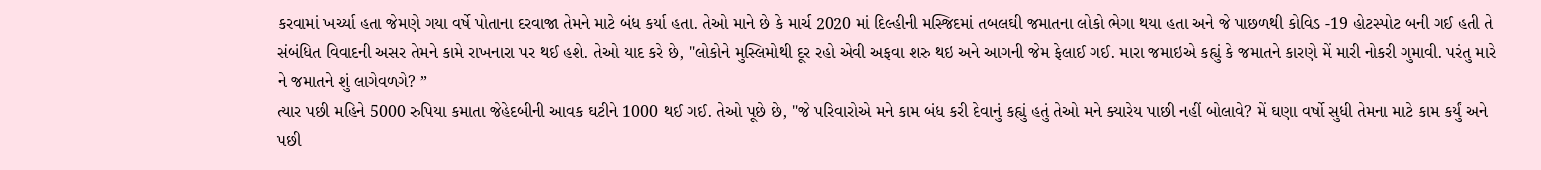કરવામાં ખર્ચ્યા હતા જેમણે ગયા વર્ષે પોતાના દરવાજા તેમને માટે બંધ કર્યા હતા. તેઓ માને છે કે માર્ચ 2020 માં દિલ્હીની મસ્જિદમાં તબલઘી જમાતના લોકો ભેગા થયા હતા અને જે પાછળથી કોવિડ -19 હોટસ્પોટ બની ગઈ હતી તે સંબંધિત વિવાદની અસર તેમને કામે રાખનારા પર થઈ હશે. તેઓ યાદ કરે છે, "લોકોને મુસ્લિમોથી દૂર રહો એવી અફવા શરુ થઇ અને આગની જેમ ફેલાઈ ગઈ. મારા જમાઇએ કહ્યું કે જમાતને કારણે મેં મારી નોકરી ગુમાવી. પરંતુ મારે ને જમાતને શું લાગેવળગે? ”
ત્યાર પછી મહિને 5000 રુપિયા કમાતા જેહેદબીની આવક ઘટીને 1000 થઈ ગઈ. તેઓ પૂછે છે, "જે પરિવારોએ મને કામ બંધ કરી દેવાનું કહ્યું હતું તેઓ મને ક્યારેય પાછી નહીં બોલાવે? મેં ઘણા વર્ષો સુધી તેમના માટે કામ કર્યું અને પછી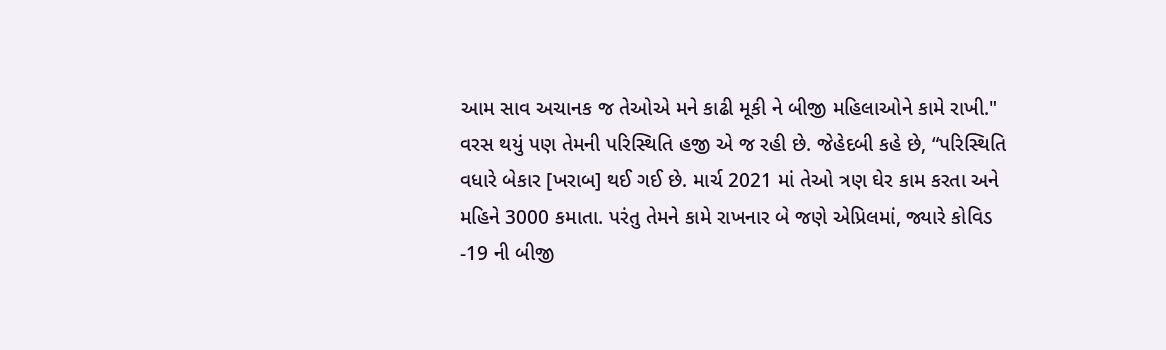આમ સાવ અચાનક જ તેઓએ મને કાઢી મૂકી ને બીજી મહિલાઓને કામે રાખી."
વરસ થયું પણ તેમની પરિસ્થિતિ હજી એ જ રહી છે. જેહેદબી કહે છે, “પરિસ્થિતિ વધારે બેકાર [ખરાબ] થઈ ગઈ છે. માર્ચ 2021 માં તેઓ ત્રણ ઘેર કામ કરતા અને મહિને 3000 કમાતા. પરંતુ તેમને કામે રાખનાર બે જણે એપ્રિલમાં, જ્યારે કોવિડ -19 ની બીજી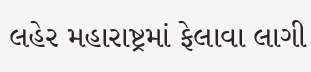લહેર મહારાષ્ટ્રમાં ફેલાવા લાગી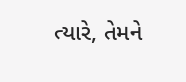ત્યારે, તેમને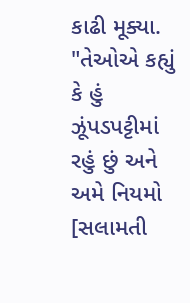કાઢી મૂક્યા. "તેઓએ કહ્યું કે હું ઝૂંપડપટ્ટીમાં રહું છું અને અમે નિયમો [સલામતી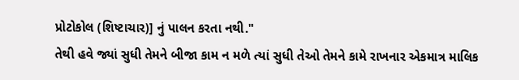પ્રોટોકોલ (શિષ્ટાચાર)] નું પાલન કરતા નથી."
તેથી હવે જ્યાં સુધી તેમને બીજા કામ ન મળે ત્યાં સુધી તેઓ તેમને કામે રાખનાર એકમાત્ર માલિક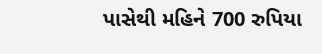પાસેથી મહિને 700 રુપિયા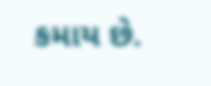કમાય છે.